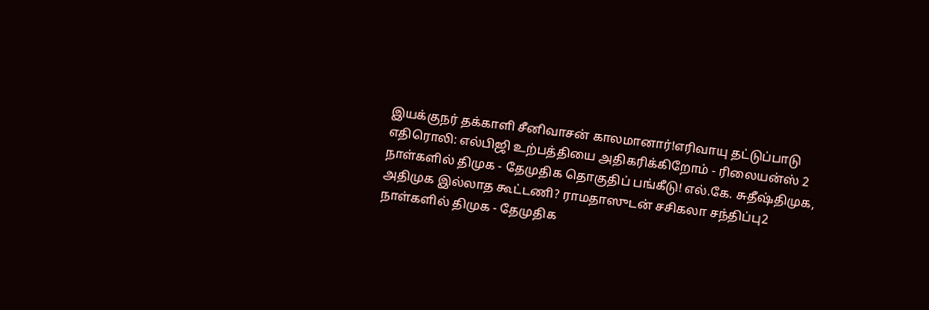இயக்குநர் தக்காளி சீனிவாசன் காலமானார்!எரிவாயு தட்டுப்பாடு எதிரொலி: எல்பிஜி உற்பத்தியை அதிகரிக்கிறோம் - ரிலையன்ஸ் 2 நாள்களில் திமுக - தேமுதிக தொகுதிப் பங்கீடு! எல்.கே. சுதீஷ்திமுக, அதிமுக இல்லாத கூட்டணி? ராமதாஸுடன் சசிகலா சந்திப்பு2 நாள்களில் திமுக - தேமுதிக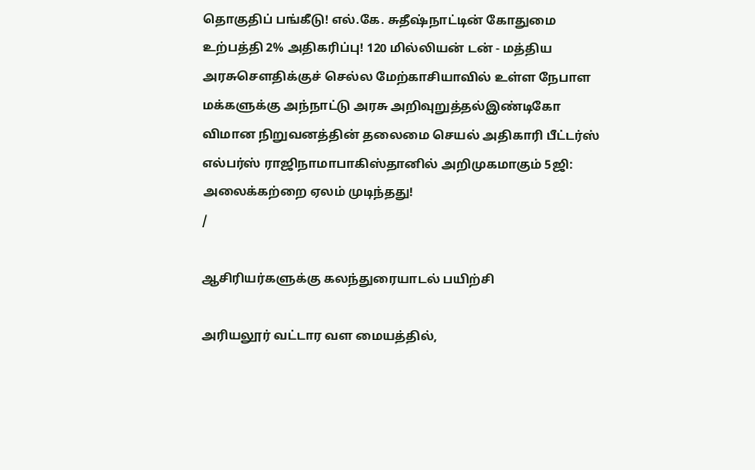தொகுதிப் பங்கீடு! எல்.கே. சுதீஷ்நாட்டின் கோதுமை உற்பத்தி 2% அதிகரிப்பு! 120 மில்லியன் டன் - மத்திய அரசுசௌதிக்குச் செல்ல மேற்காசியாவில் உள்ள நேபாள மக்களுக்கு அந்நாட்டு அரசு அறிவுறுத்தல்இண்டிகோ விமான நிறுவனத்தின் தலைமை செயல் அதிகாரி பீட்டர்ஸ் எல்பர்ஸ் ராஜிநாமாபாகிஸ்தானில் அறிமுகமாகும் 5ஜி: அலைக்கற்றை ஏலம் முடிந்தது!
/

ஆசிரியர்களுக்கு கலந்துரையாடல் பயிற்சி

அரியலூர் வட்டார வள மையத்தில்,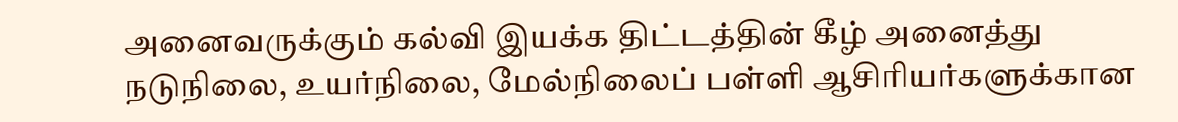அனைவருக்கும் கல்வி இயக்க திட்டத்தின் கீழ் அனைத்து நடுநிலை, உயர்நிலை, மேல்நிலைப் பள்ளி ஆசிரியர்களுக்கான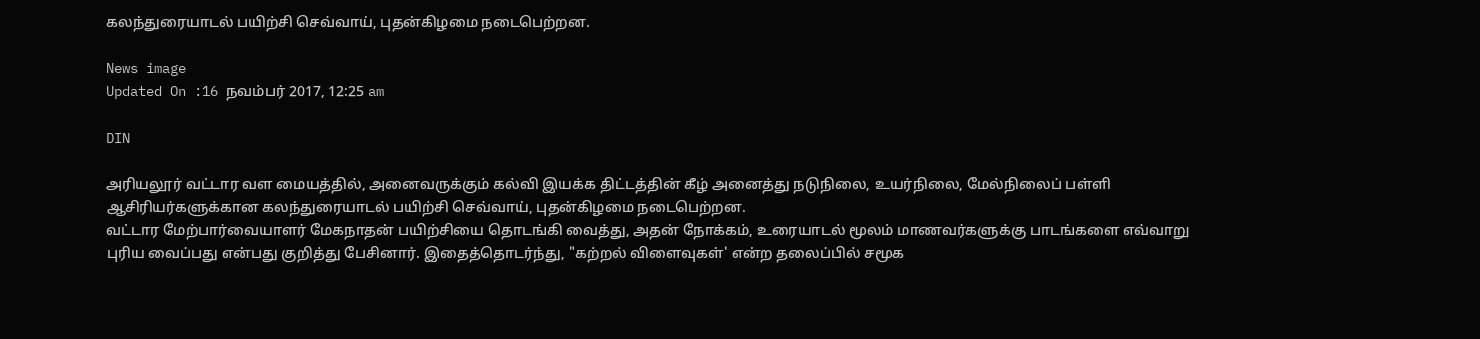கலந்துரையாடல் பயிற்சி செவ்வாய், புதன்கிழமை நடைபெற்றன.

News image
Updated On :16 நவம்பர் 2017, 12:25 am

DIN

அரியலூர் வட்டார வள மையத்தில், அனைவருக்கும் கல்வி இயக்க திட்டத்தின் கீழ் அனைத்து நடுநிலை, உயர்நிலை, மேல்நிலைப் பள்ளி ஆசிரியர்களுக்கான கலந்துரையாடல் பயிற்சி செவ்வாய், புதன்கிழமை நடைபெற்றன.
வட்டார மேற்பார்வையாளர் மேகநாதன் பயிற்சியை தொடங்கி வைத்து, அதன் நோக்கம், உரையாடல் மூலம் மாணவர்களுக்கு பாடங்களை எவ்வாறு புரிய வைப்பது என்பது குறித்து பேசினார். இதைத்தொடர்ந்து, "கற்றல் விளைவுகள்' என்ற தலைப்பில் சமூக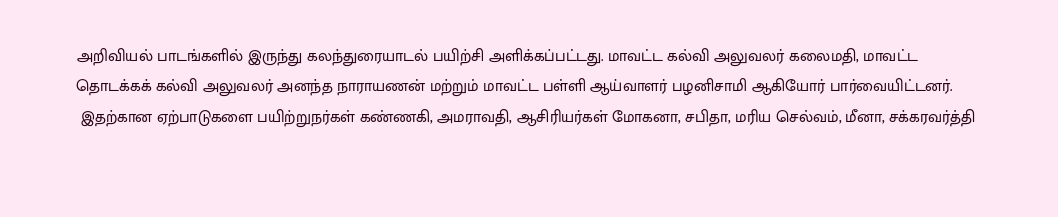அறிவியல் பாடங்களில் இருந்து கலந்துரையாடல் பயிற்சி அளிக்கப்பட்டது. மாவட்ட கல்வி அலுவலர் கலைமதி, மாவட்ட தொடக்கக் கல்வி அலுவலர் அனந்த நாராயணன் மற்றும் மாவட்ட பள்ளி ஆய்வாளர் பழனிசாமி ஆகியோர் பார்வையிட்டனர்.
 இதற்கான ஏற்பாடுகளை பயிற்றுநர்கள் கண்ணகி, அமராவதி, ஆசிரியர்கள் மோகனா, சபிதா, மரிய செல்வம், மீனா, சக்கரவர்த்தி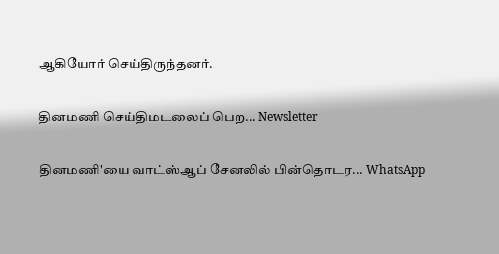ஆகியோர் செய்திருந்தனர்.

தினமணி செய்திமடலைப் பெற... Newsletter

தினமணி'யை வாட்ஸ்ஆப் சேனலில் பின்தொடர... WhatsApp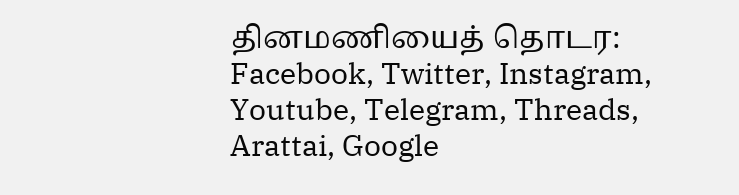தினமணியைத் தொடர: Facebook, Twitter, Instagram, Youtube, Telegram, Threads, Arattai, Google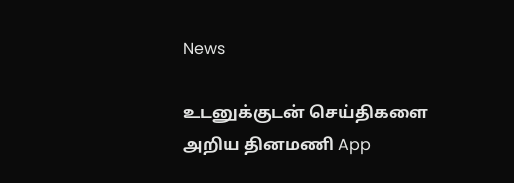News

உடனுக்குடன் செய்திகளை அறிய தினமணி App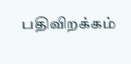பதிவிறக்கம்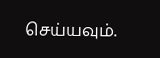செய்யவும்.